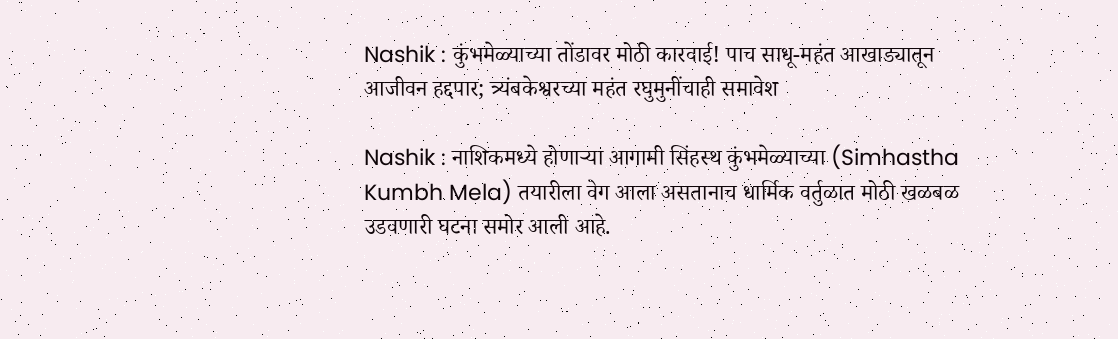Nashik : कुंभमेळ्याच्या तोंडावर मोठी कारवाई! पाच साधू-महंत आखाड्यातून आजीवन हद्दपार; त्र्यंबकेश्वरच्या महंत रघुमुनींचाही समावेश

Nashik : नाशिकमध्ये होणाऱ्या आगामी सिंहस्थ कुंभमेळ्याच्या (Simhastha Kumbh Mela) तयारीला वेग आला असतानाच धार्मिक वर्तुळात मोठी खळबळ उडवणारी घटना समोर आली आहे.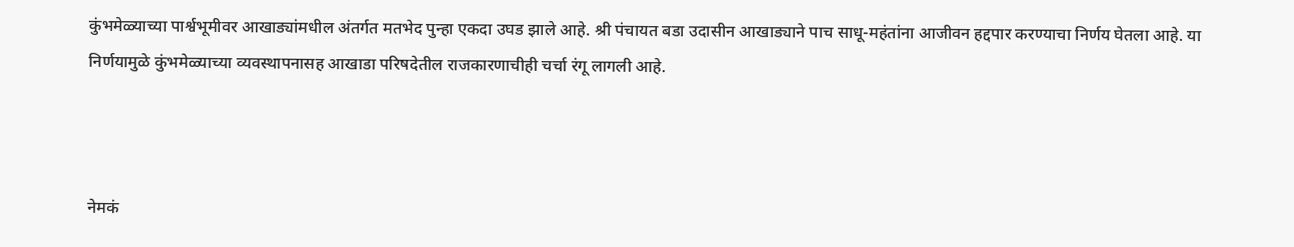कुंभमेळ्याच्या पार्श्वभूमीवर आखाड्यांमधील अंतर्गत मतभेद पुन्हा एकदा उघड झाले आहे. श्री पंचायत बडा उदासीन आखाड्याने पाच साधू-महंतांना आजीवन हद्दपार करण्याचा निर्णय घेतला आहे. या निर्णयामुळे कुंभमेळ्याच्या व्यवस्थापनासह आखाडा परिषदेतील राजकारणाचीही चर्चा रंगू लागली आहे.



नेमकं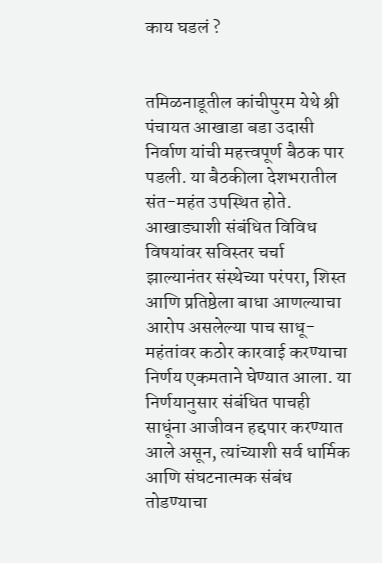काय घडलं ?


तमिळनाडूतील कांचीपुरम येथे श्री पंचायत आखाडा बडा उदासी निर्वाण यांची महत्त्वपूर्ण बैठक पार पडली. या बैठकीला देशभरातील संत-महंत उपस्थित होते. आखाड्याशी संबंधित विविध विषयांवर सविस्तर चर्चा झाल्यानंतर संस्थेच्या परंपरा, शिस्त आणि प्रतिष्ठेला बाधा आणल्याचा आरोप असलेल्या पाच साधू-महंतांवर कठोर कारवाई करण्याचा निर्णय एकमताने घेण्यात आला. या निर्णयानुसार संबंधित पाचही साधूंना आजीवन हद्दपार करण्यात आले असून, त्यांच्याशी सर्व धार्मिक आणि संघटनात्मक संबंध तोडण्याचा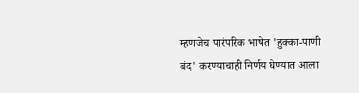म्हणजेच पारंपरिक भाषेत 'हुक्का-पाणी बंद' करण्याचाही निर्णय घेण्यात आला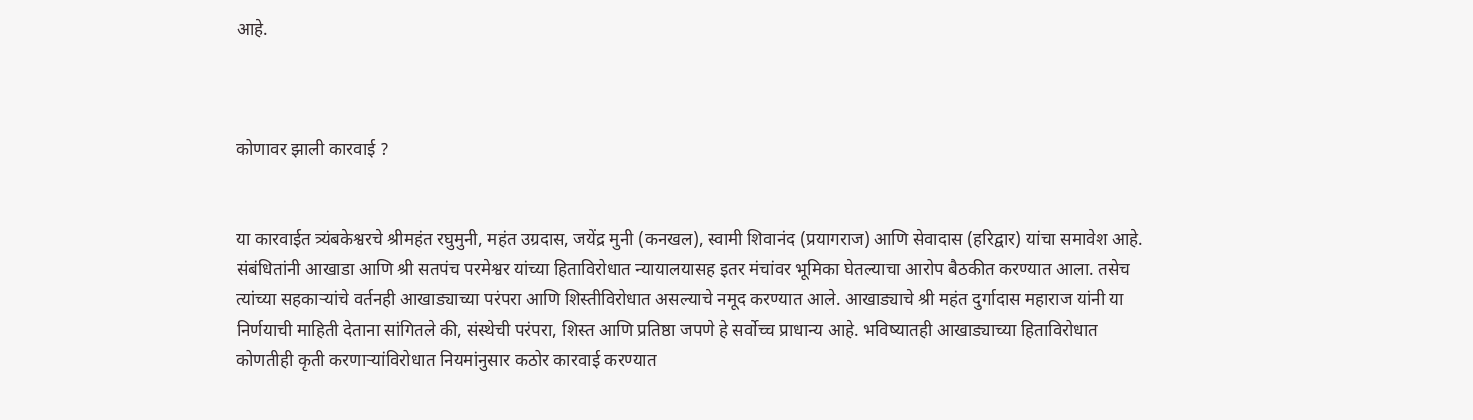आहे.



कोणावर झाली कारवाई ?


या कारवाईत त्र्यंबकेश्वरचे श्रीमहंत रघुमुनी, महंत उग्रदास, जयेंद्र मुनी (कनखल), स्वामी शिवानंद (प्रयागराज) आणि सेवादास (हरिद्वार) यांचा समावेश आहे. संबंधितांनी आखाडा आणि श्री सतपंच परमेश्वर यांच्या हिताविरोधात न्यायालयासह इतर मंचांवर भूमिका घेतल्याचा आरोप बैठकीत करण्यात आला. तसेच त्यांच्या सहकाऱ्यांचे वर्तनही आखाड्याच्या परंपरा आणि शिस्तीविरोधात असल्याचे नमूद करण्यात आले. आखाड्याचे श्री महंत दुर्गादास महाराज यांनी या निर्णयाची माहिती देताना सांगितले की, संस्थेची परंपरा, शिस्त आणि प्रतिष्ठा जपणे हे सर्वोच्च प्राधान्य आहे. भविष्यातही आखाड्याच्या हिताविरोधात कोणतीही कृती करणाऱ्यांविरोधात नियमांनुसार कठोर कारवाई करण्यात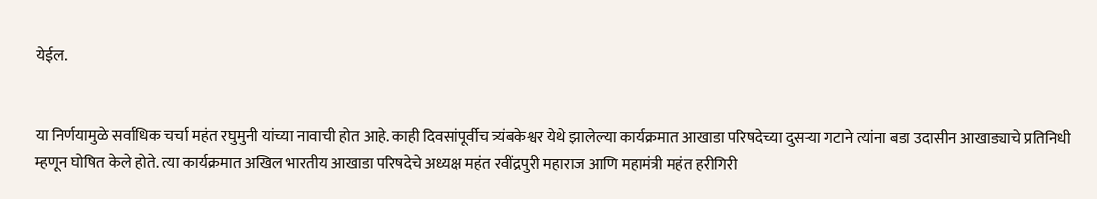येईल.


या निर्णयामुळे सर्वाधिक चर्चा महंत रघुमुनी यांच्या नावाची होत आहे. काही दिवसांपूर्वीच त्र्यंबकेश्वर येथे झालेल्या कार्यक्रमात आखाडा परिषदेच्या दुसऱ्या गटाने त्यांना बडा उदासीन आखाड्याचे प्रतिनिधी म्हणून घोषित केले होते. त्या कार्यक्रमात अखिल भारतीय आखाडा परिषदेचे अध्यक्ष महंत रवींद्रपुरी महाराज आणि महामंत्री महंत हरीगिरी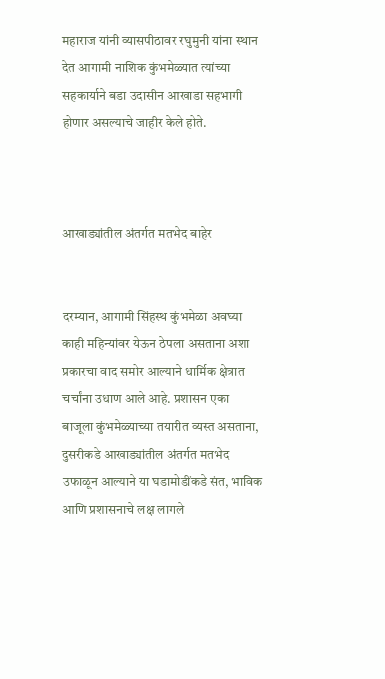महाराज यांनी व्यासपीठावर रघुमुनी यांना स्थान देत आगामी नाशिक कुंभमेळ्यात त्यांच्या सहकार्याने बडा उदासीन आखाडा सहभागी होणार असल्याचे जाहीर केले होते.



आखाड्यांतील अंतर्गत मतभेद बाहेर


दरम्यान, आगामी सिंहस्थ कुंभमेळा अवघ्या काही महिन्यांवर येऊन ठेपला असताना अशा प्रकारचा वाद समोर आल्याने धार्मिक क्षेत्रात चर्चांना उधाण आले आहे. प्रशासन एका बाजूला कुंभमेळ्याच्या तयारीत व्यस्त असताना, दुसरीकडे आखाड्यांतील अंतर्गत मतभेद उफाळून आल्याने या घडामोडींकडे संत, भाविक आणि प्रशासनाचे लक्ष लागले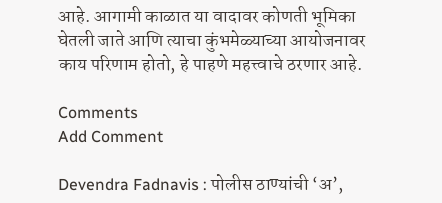आहे. आगामी काळात या वादावर कोणती भूमिका घेतली जाते आणि त्याचा कुंभमेळ्याच्या आयोजनावर काय परिणाम होतो, हे पाहणे महत्त्वाचे ठरणार आहे.

Comments
Add Comment

Devendra Fadnavis : पोलीस ठाण्यांची ‘अ’,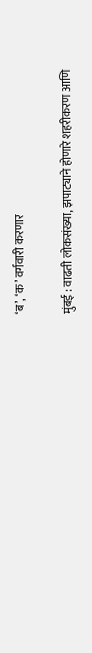‘ब’, ‘क’ वर्गवारी करणार

मुंबई : वाढती लोकसंख्या, झपाट्याने होणारे शहरीकरण आणि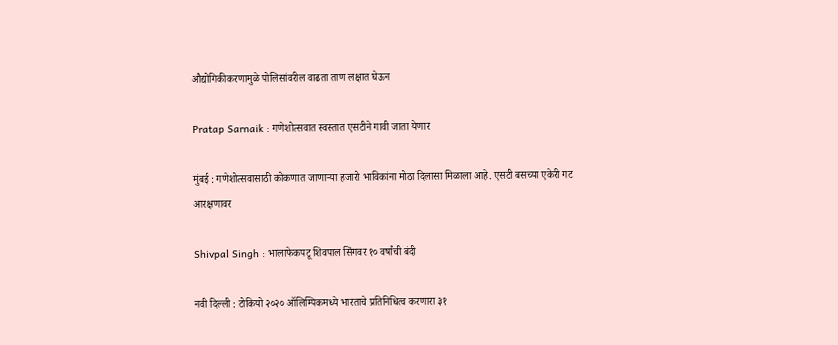औद्योगिकीकरणामुळे पोलिसांवरील वाढता ताण लक्षात घेऊन

Pratap Sarnaik : गणेशोत्सवात स्वस्तात एसटीने गावी जाता येणार

मुंबई : गणेशोत्सवासाठी कोकणात जाणाऱ्या हजारो भाविकांना मोठा दिलासा मिळाला आहे. एसटी बसच्या एकेरी गट आरक्षणावर

Shivpal Singh : भालाफेकपटू शिवपाल सिंगवर १० वर्षांची बंदी

नवी दिल्ली : टोकियो २०२० ऑलिम्पिकमध्ये भारताचे प्रतिनिधित्व करणारा ३१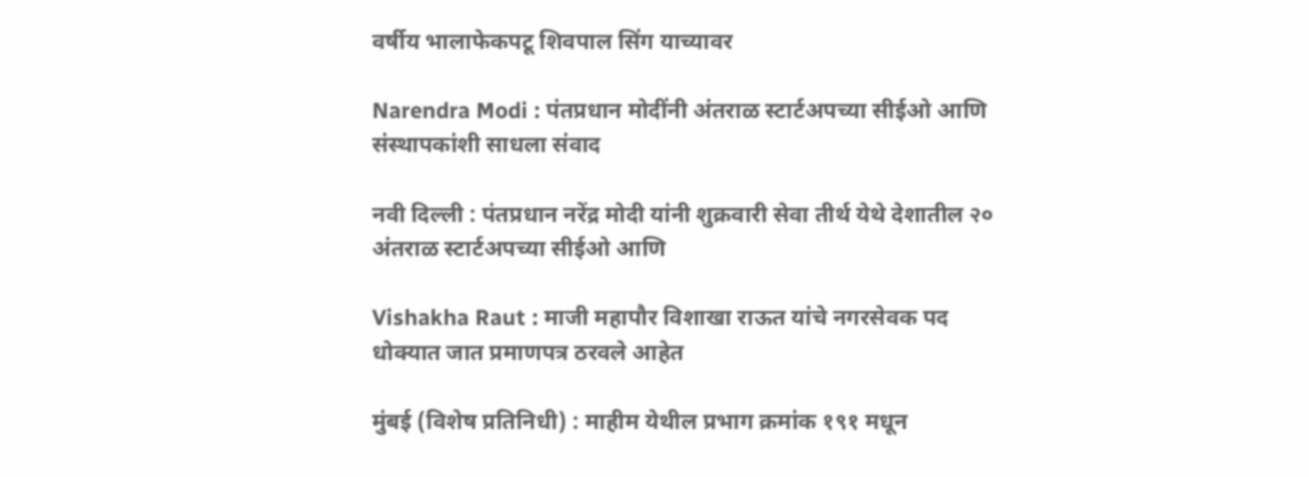वर्षीय भालाफेकपटू शिवपाल सिंग याच्यावर

Narendra Modi : पंतप्रधान मोदींनी अंतराळ स्टार्टअपच्या सीईओ आणि संस्थापकांशी साधला संवाद

नवी दिल्ली : पंतप्रधान नरेंद्र मोदी यांनी शुक्रवारी सेवा तीर्थ येथे देशातील २० अंतराळ स्टार्टअपच्या सीईओ आणि

Vishakha Raut : माजी महापौर विशाखा राऊत यांचे नगरसेवक पद धोक्यात जात प्रमाणपत्र ठरवले आहेत

मुंबई (विशेष प्रतिनिधी) : माहीम येथील प्रभाग क्रमांक १९१ मधून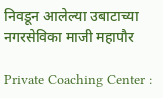निवडून आलेल्या उबाटाच्या नगरसेविका माजी महापौर

Private Coaching Center :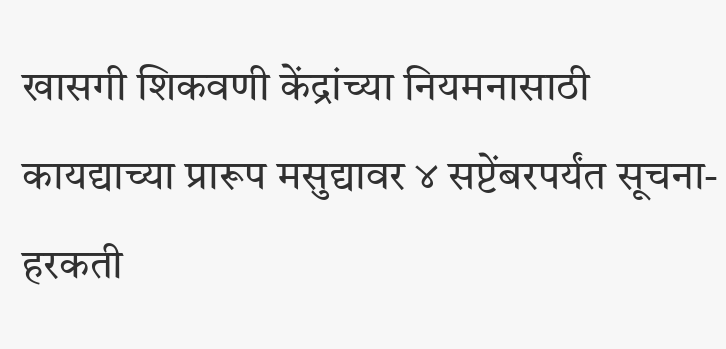खासगी शिकवणी केंद्रांच्या नियमनासाठी कायद्याच्या प्रारूप मसुद्यावर ४ सप्टेंबरपर्यंत सूचना-हरकती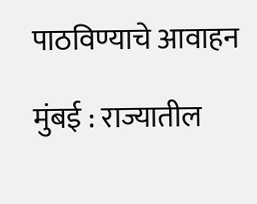पाठविण्याचे आवाहन

मुंबई : राज्यातील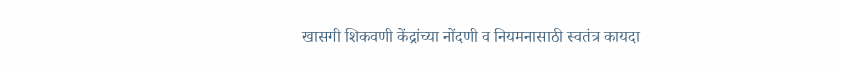खासगी शिकवणी केंद्रांच्या नोंदणी व नियमनासाठी स्वतंत्र कायदा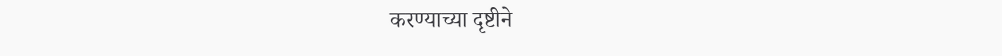करण्याच्या दृष्टीने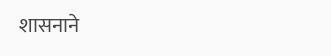शासनाने